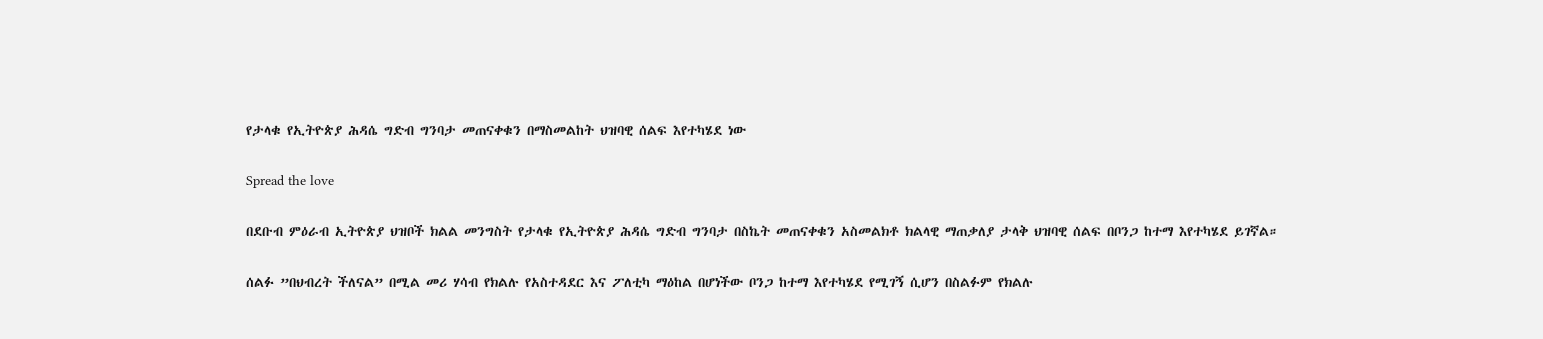የታላቁ የኢትዮጵያ ሕዳሴ ግድብ ግንባታ መጠናቀቁን በማስመልከት ህዝባዊ ሰልፍ እየተካሄደ ነው

Spread the love

በደቡብ ምዕራብ ኢትዮጵያ ህዝቦች ክልል መንግስት የታላቁ የኢትዮጵያ ሕዳሴ ግድብ ግንባታ በስኬት መጠናቀቁን አስመልክቶ ክልላዊ ማጠቃለያ ታላቅ ህዝባዊ ሰልፍ በቦንጋ ከተማ እየተካሄደ ይገኛል።

ሰልፉ ”በህብረት ችለናል” በሚል መሪ ሃሳብ የክልሉ የአስተዳደር እና ፖለቲካ ማዕከል በሆነችው ቦንጋ ከተማ እየተካሄደ የሚገኝ ሲሆን በስልፉም የክልሉ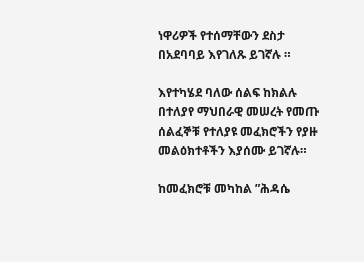ነዋሪዎች የተሰማቸውን ደስታ በአደባባይ እየገለጹ ይገኛሉ ።

እየተካሄደ ባለው ሰልፍ ከክልሉ በተለያየ ማህበራዊ መሠረት የመጡ ሰልፈኞቹ የተለያዩ መፈክሮችን የያዙ መልዕክተቶችን እያሰሙ ይገኛሉ።

ከመፈክሮቹ መካከል ”ሕዳሴ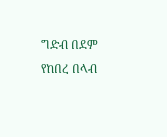ግድብ በደም የከበረ በላብ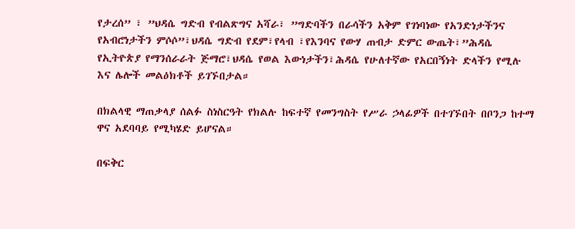የታረሰ” ፣ ”ህዳሴ ግድብ የብልጽግና አሻራ፣ ”ግድባችን በራሳችን አቅም የገነባነው የአንድነታችንና የአብሮነታችን ምሶሶ”፣ህዳሴ ግድብ የደም፣የላብ ፣የእንባና የውሃ ጠብታ ድምር ውጤት፣”ሕዳሴ የኢትዮጵያ የማንሰራራት ጅማሮ፣ህዳሴ የወል እውነታችን፣ሕዳሴ የሁለተኛው የአርበኝነት ድላችን የሚሉ እና ሌሎች መልዕክቶች ይገኙበታል።

በክልላዊ ማጠቃላያ ሰልፉ ስነስርዓት የክልሉ ከፍተኛ የመንግስት የሥራ ኃላፊዎች በተገኙበት በቦንጋ ከተማ ዋና አደባባይ የሚካሄድ ይሆናል።

በፍቅር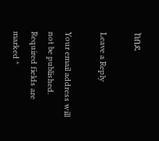ከበደ

Leave a Reply

Your email address will not be published. Required fields are marked *